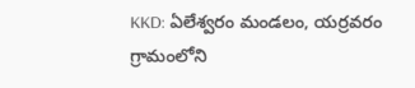KKD: ఏలేశ్వరం మండలం, యర్రవరం గ్రామంలోని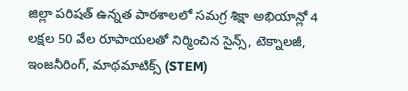జిల్లా పరిషత్ ఉన్నత పాఠశాలలో సమగ్ర శిక్షా అభియాన్లో 4 లక్షల 50 వేల రూపాయలతో నిర్మించిన సైన్స్, టెక్నాలజీ, ఇంజనీరింగ్, మాథమాటిక్స్ (STEM)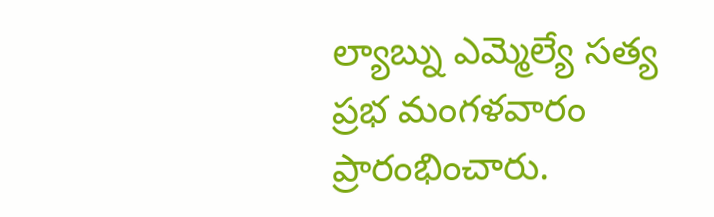ల్యాబ్ను ఎమ్మెల్యే సత్య ప్రభ మంగళవారం ప్రారంభించారు.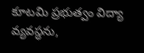కూటమి ప్రభుత్వం విద్యా వ్యవస్థను,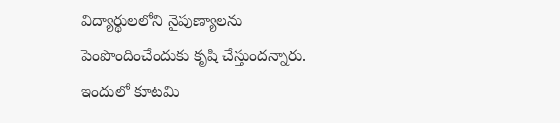విద్యార్థులలోని నైపుణ్యాలను పెంపొందించేందుకు కృషి చేస్తుందన్నారు. ఇందులో కూటమి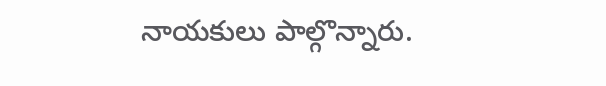నాయకులు పాల్గొన్నారు.